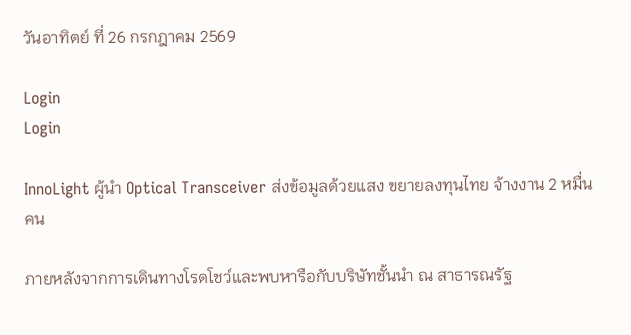วันอาทิตย์ ที่ 26 กรกฎาคม 2569

Login
Login

InnoLight ผู้นำ Optical Transceiver ส่งข้อมูลด้วยแสง ขยายลงทุนไทย จ้างงาน 2 หมื่นคน

ภายหลังจากการเดินทางโรดโชว์และพบหารือกับบริษัทชั้นนำ ณ สาธารณรัฐ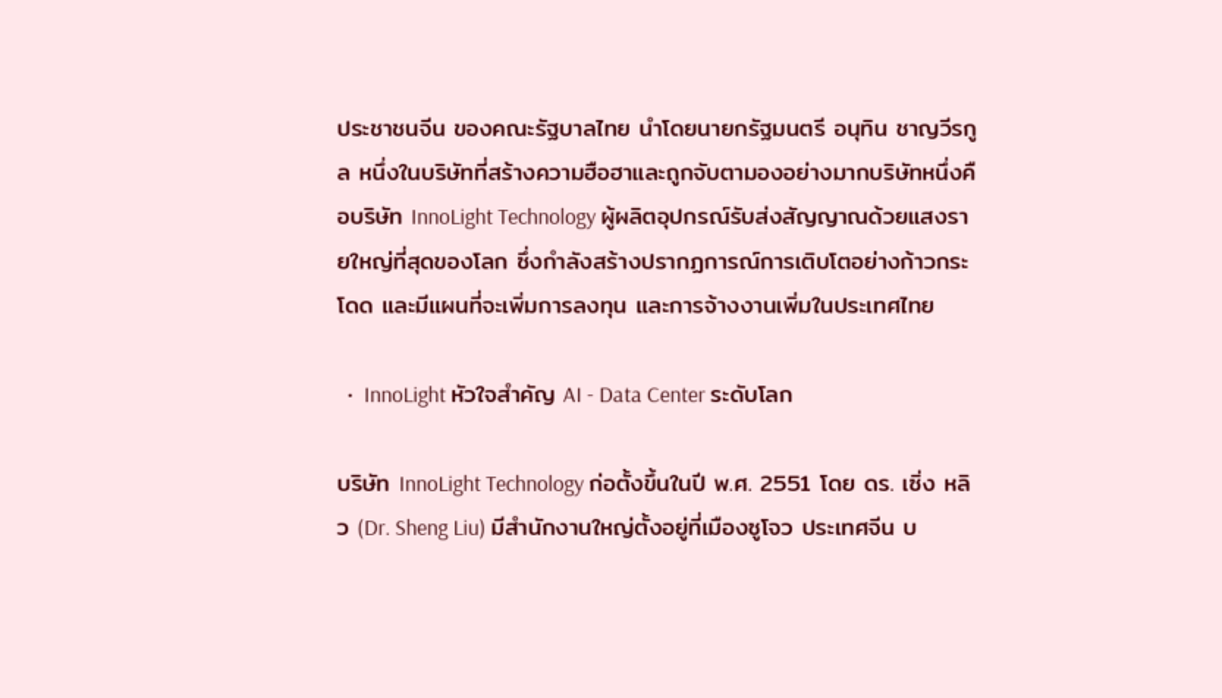ประชาชนจีน ของคณะรัฐบาลไทย นำโดยนายกรัฐมนตรี อนุทิน ชาญวีรกูล หนึ่งในบริษัทที่สร้างความฮือฮาและถูกจับตามองอย่างมากบริษัทหนึ่งคือบริษัท InnoLight Technology ผู้ผลิตอุปกรณ์รับส่งสัญญาณด้วยแสงรายใหญ่ที่สุดของโลก ซึ่งกำลังสร้างปรากฏการณ์การเติบโตอย่างก้าวกระโดด และมีแผนที่จะเพิ่มการลงทุน และการจ้างงานเพิ่มในประเทศไทย

  •  InnoLight หัวใจสำคัญ AI - Data Center ระดับโลก

บริษัท InnoLight Technology ก่อตั้งขึ้นในปี พ.ศ. 2551 โดย ดร. เซิ่ง หลิว (Dr. Sheng Liu) มีสำนักงานใหญ่ตั้งอยู่ที่เมืองซูโจว ประเทศจีน บ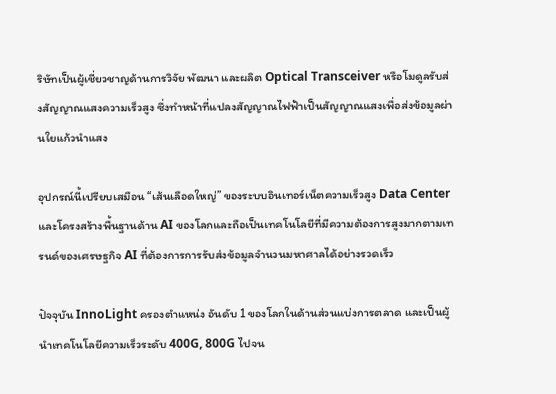ริษัทเป็นผู้เชี่ยวชาญด้านการวิจัย พัฒนา และผลิต Optical Transceiver หรือโมดูลรับส่งสัญญาณแสงความเร็วสูง ซึ่งทำหน้าที่แปลงสัญญาณไฟฟ้าเป็นสัญญาณแสงเพื่อส่งข้อมูลผ่านใยแก้วนำแสง

อุปกรณ์นี้เปรียบเสมือน “เส้นเลือดใหญ่” ของระบบอินเทอร์เน็ตความเร็วสูง Data Center และโครงสร้างพื้นฐานด้าน AI ของโลกและถือเป็นเทคโนโลยีที่มีความต้องการสูงมากตามเทรนด์ของเศรษฐกิจ AI ที่ต้องการการรับส่งข้อมูลจำนวนมหาศาลได้อย่างรวดเร็ว

ปัจจุบัน InnoLight ครองตำแหน่ง อันดับ 1 ของโลกในด้านส่วนแบ่งการตลาด และเป็นผู้นำเทคโนโลยีความเร็วระดับ 400G, 800G ไปจน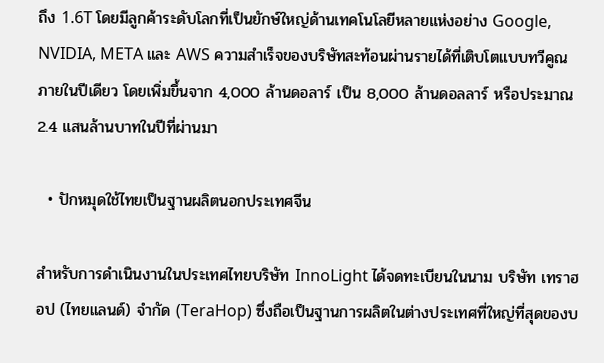ถึง 1.6T โดยมีลูกค้าระดับโลกที่เป็นยักษ์ใหญ่ด้านเทคโนโลยีหลายแห่งอย่าง Google, NVIDIA, META และ AWS ความสำเร็จของบริษัทสะท้อนผ่านรายได้ที่เติบโตแบบทวีคูณภายในปีเดียว โดยเพิ่มขึ้นจาก 4,000 ล้านดอลาร์ เป็น 8,000 ล้านดอลลาร์ หรือประมาณ 2.4 แสนล้านบาทในปีที่ผ่านมา

  • ปักหมุดใช้ไทยเป็นฐานผลิตนอกประเทศจีน

สำหรับการดำเนินงานในประเทศไทยบริษัท InnoLight ได้จดทะเบียนในนาม บริษัท เทราฮอป (ไทยแลนด์) จำกัด (TeraHop) ซึ่งถือเป็นฐานการผลิตในต่างประเทศที่ใหญ่ที่สุดของบ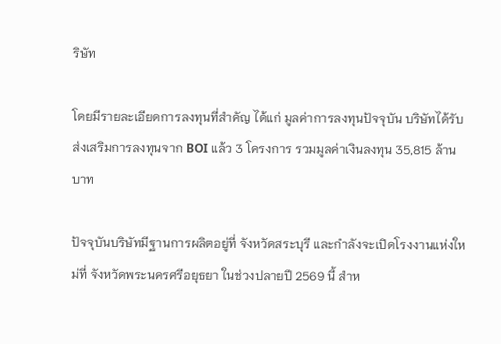ริษัท

โดยมีรายละเอียดการลงทุนที่สำคัญ ได้แก่ มูลค่าการลงทุนปัจจุบัน บริษัทได้รับส่งเสริมการลงทุนจาก BOI แล้ว 3 โครงการ รวมมูลค่าเงินลงทุน 35,815 ล้านบาท

ปัจจุบันบริษัทมีฐานการผลิตอยู่ที่ จังหวัดสระบุรี และกำลังจะเปิดโรงงานแห่งใหม่ที่ จังหวัดพระนครศรีอยุธยา ในช่วงปลายปี 2569 นี้ สำห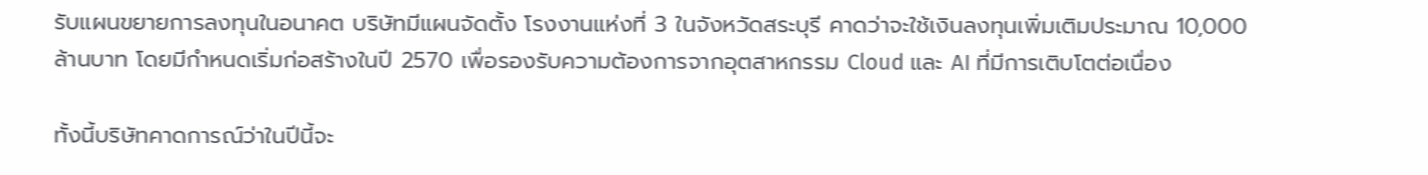รับแผนขยายการลงทุนในอนาคต บริษัทมีแผนจัดตั้ง โรงงานแห่งที่ 3 ในจังหวัดสระบุรี คาดว่าจะใช้เงินลงทุนเพิ่มเติมประมาณ 10,000 ล้านบาท โดยมีกำหนดเริ่มก่อสร้างในปี 2570 เพื่อรองรับความต้องการจากอุตสาหกรรม Cloud และ AI ที่มีการเติบโตต่อเนื่อง

ทั้งนี้บริษัทคาดการณ์ว่าในปีนี้จะ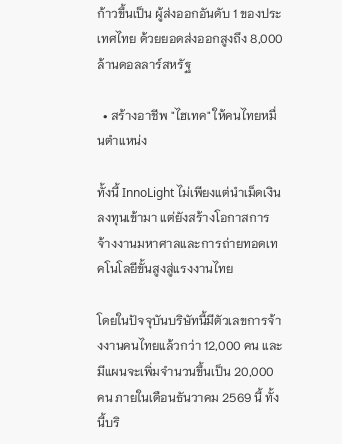ก้าวขึ้นเป็น ผู้ส่งออกอันดับ 1 ของประเทศไทย ด้วยยอดส่งออกสูงถึง 8,000 ล้านดอลลาร์สหรัฐ

  • สร้างอาชีพ "ไฮเทค" ให้คนไทยหมื่นตำแหน่ง

ทั้งนี้ InnoLight ไม่เพียงแต่นำเม็ดเงินลงทุนเข้ามา แต่ยังสร้างโอกาสการจ้างงานมหาศาลและการถ่ายทอดเทคโนโลยีขั้นสูงสู่แรงงานไทย

โดยในปัจจุบันบริษัทนี้มีตัวเลขการจ้างงานคนไทยแล้วกว่า 12,000 คน และมีแผนจะเพิ่มจำนวนขึ้นเป็น 20,000 คน ภายในเดือนธันวาคม 2569 นี้ ทั้งนี้บริ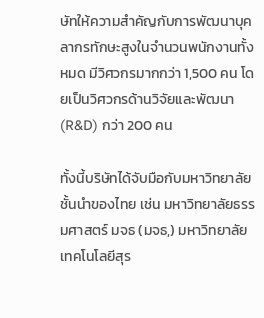ษัทให้ความสำคัญกับการพัฒนาบุคลากรทักษะสูงในจำนวนพนักงานทั้งหมด มีวิศวกรมากกว่า 1,500 คน โดยเป็นวิศวกรด้านวิจัยและพัฒนา (R&D) กว่า 200 คน

ทั้งนี้บริษัทได้จับมือกับมหาวิทยาลัยชั้นนำของไทย เช่น มหาวิทยาลัยธรรมศาสตร์ มจธ (มจธ,) มหาวิทยาลัยเทคโนโลยีสุร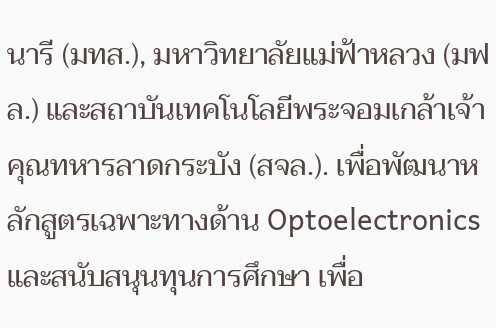นารี (มทส.), มหาวิทยาลัยแม่ฟ้าหลวง (มฟล.) และสถาบันเทคโนโลยีพระจอมเกล้าเจ้าคุณทหารลาดกระบัง (สจล.). เพื่อพัฒนาหลักสูตรเฉพาะทางด้าน Optoelectronics และสนับสนุนทุนการศึกษา เพื่อ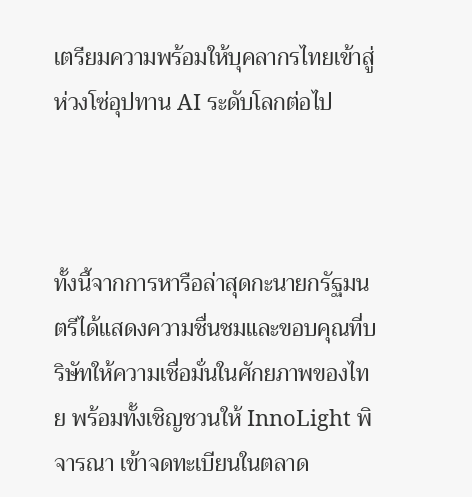เตรียมความพร้อมให้บุคลากรไทยเข้าสู่ห่วงโซ่อุปทาน AI ระดับโลกต่อไป



ทั้งนี้จากการหารือล่าสุดกะนายกรัฐมนตรีได้แสดงความชื่นชมและขอบคุณที่บริษัทให้ความเชื่อมั่นในศักยภาพของไทย พร้อมทั้งเชิญชวนให้ InnoLight พิจารณา เข้าจดทะเบียนในตลาด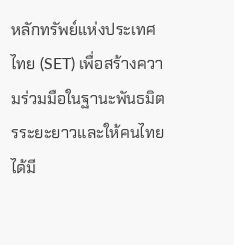หลักทรัพย์แห่งประเทศไทย (SET) เพื่อสร้างความร่วมมือในฐานะพันธมิตรระยะยาวและให้คนไทยได้มี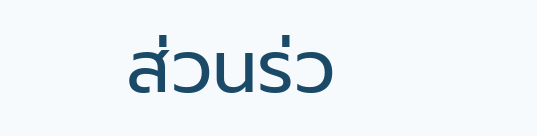ส่วนร่ว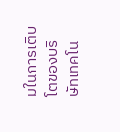มในการเติบโตของบริษัทเทคโน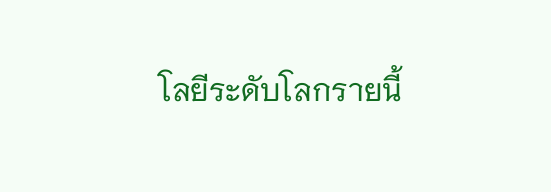โลยีระดับโลกรายนี้